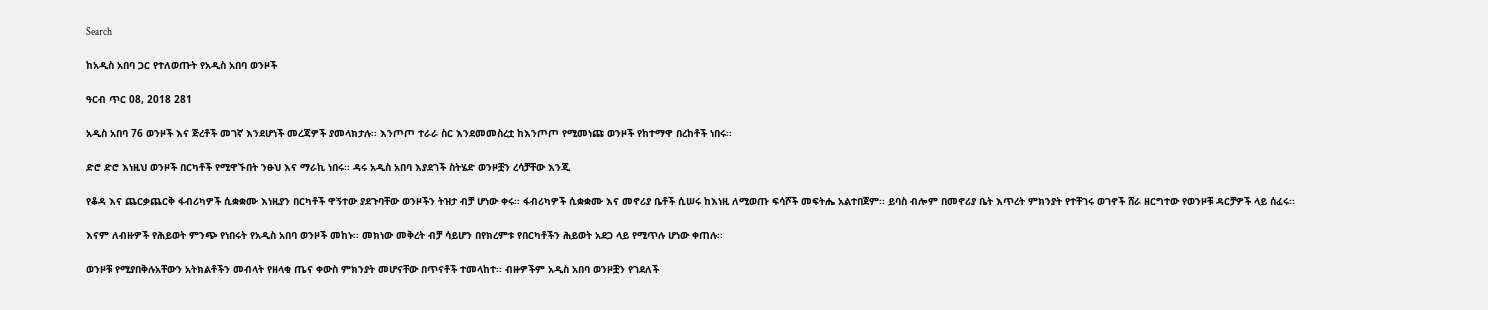Search

ከአዲስ አበባ ጋር የተለወጡት የአዲስ አበባ ወንዞች

ዓርብ ጥር 08, 2018 281

አዲስ አበባ 76 ወንዞች እና ጅረቶች መገኛ እንደሆነች መረጃዎች ያመላክታሉ፡፡ እንጦጦ ተራራ ስር እንደመመስረቷ ከእንጦጦ የሚመነጩ ወንዞች የከተማዋ በረከቶች ነበሩ፡፡

ድሮ ድሮ እነዚህ ወንዞች በርካቶች የሚዋኙበት ንፁህ እና ማራኪ ነበሩ፡፡ ዳሩ አዲስ አበባ እያደገች ስትሄድ ወንዞቿን ረሳቻቸው እንጂ

የቆዳ እና ጨርቃጨርቅ ፋብሪካዎች ሲቋቋሙ እነዚያን በርካቶች ዋኝተው ያደጉባቸው ወንዞችን ትዝታ ብቻ ሆነው ቀሩ፡፡ ፋብሪካዎች ሲቋቋሙ እና መኖሪያ ቤቶች ሲሠሩ ከእነዚ ለሚወጡ ፍሳሾች መፍትሔ አልተበጀም፡፡ ይባስ ብሎም በመኖሪያ ቤት እጥረት ምክንያት የተቸገሩ ወገኖች ሸራ ዘርግተው የወንዞቹ ዳርቻዎች ላይ ሰፈሩ፡፡

እናም ለብዙዎች የሕይወት ምንጭ የነበሩት የአዲስ አበባ ወንዞች መከኑ፡፡ መክነው መቅረት ብቻ ሳይሆን በየክረምቱ የበርካቶችን ሕይወት አደጋ ላይ የሚጥሉ ሆነው ቀጠሉ፡፡

ወንዞቹ የሚያበቅሉአቸውን አትክልቶችን መብላት የዘላቂ ጤና ቀውስ ምክንያት መሆናቸው በጥናቶች ተመላከተ፡፡ ብዙዎችም አዲስ አበባ ወንዞቿን የገደለች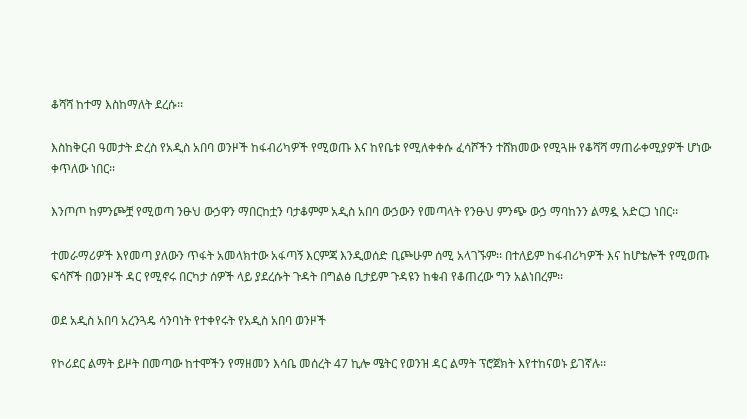ቆሻሻ ከተማ እስከማለት ደረሱ፡፡

እስከቅርብ ዓመታት ድረስ የአዲስ አበባ ወንዞች ከፋብሪካዎች የሚወጡ እና ከየቤቱ የሚለቀቀሱ ፈሳሾችን ተሸክመው የሚጓዙ የቆሻሻ ማጠራቀሚያዎች ሆነው ቀጥለው ነበር፡፡

እንጦጦ ከምንጮቿ የሚወጣ ንፁህ ውኃዋን ማበርከቷን ባታቆምም አዲስ አበባ ውኃውን የመጣላት የንፁህ ምንጭ ውኃ ማባከንን ልማዷ አድርጋ ነበር፡፡

ተመራማሪዎች እየመጣ ያለውን ጥፋት አመላክተው አፋጣኝ እርምጃ እንዲወሰድ ቢጮሁም ሰሚ አላገኙም፡፡ በተለይም ከፋብሪካዎች እና ከሆቴሎች የሚወጡ ፍሳሾች በወንዞች ዳር የሚኖሩ በርካታ ሰዎች ላይ ያደረሱት ጉዳት በግልፅ ቢታይም ጉዳዩን ከቁብ የቆጠረው ግን አልነበረም፡፡

ወደ አዲስ አበባ አረንጓዴ ሳንባነት የተቀየሩት የአዲስ አበባ ወንዞች

የኮሪደር ልማት ይዞት በመጣው ከተሞችን የማዘመን እሳቤ መሰረት 47 ኪሎ ሜትር የወንዝ ዳር ልማት ፕሮጀክት እየተከናወኑ ይገኛሉ፡፡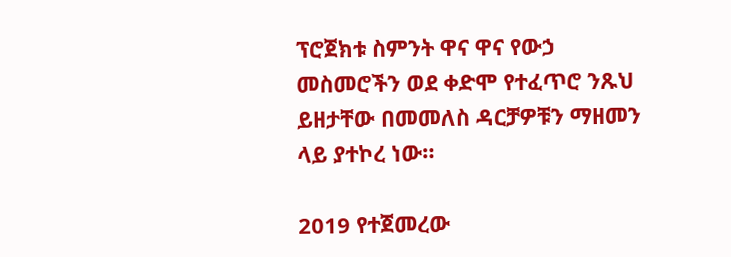ፕሮጀክቱ ስምንት ዋና ዋና የውኃ መስመሮችን ወደ ቀድሞ የተፈጥሮ ንጹህ ይዘታቸው በመመለስ ዳርቻዎቹን ማዘመን ላይ ያተኮረ ነው።

2019 የተጀመረው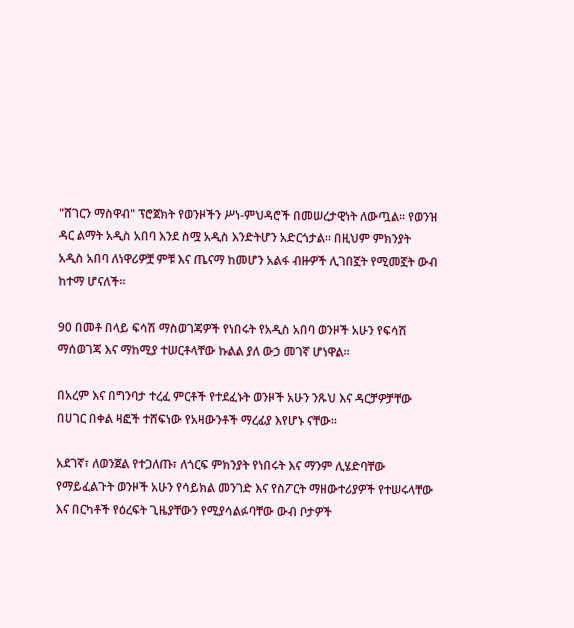"ሸገርን ማስዋብ" ፕሮጀክት የወንዞችን ሥነ-ምህዳሮች በመሠረታዊነት ለውጧል፡፡ የወንዝ ዳር ልማት አዲስ አበባ እንደ ስሟ አዲስ እንድትሆን አድርጎታል፡፡ በዚህም ምክንያት አዲስ አበባ ለነዋሪዎቿ ምቹ እና ጤናማ ከመሆን አልፋ ብዙዎች ሊገበኟት የሚመኟት ውብ ከተማ ሆናለች፡፡

90 በመቶ በላይ ፍሳሽ ማስወገጃዎች የነበሩት የአዲስ አበባ ወንዞች አሁን የፍሳሽ ማሰወገጃ እና ማከሚያ ተሠርቶላቸው ኩልል ያለ ውኃ መገኛ ሆነዋል።

በአረም እና በግንባታ ተረፈ ምርቶች የተደፈኑት ወንዞች አሁን ንጹህ እና ዳርቻዎቻቸው በሀገር በቀል ዛፎች ተሸፍነው የአዛውንቶች ማረፊያ እየሆኑ ናቸው፡፡

አደገኛ፣ ለወንጀል የተጋለጡ፣ ለጎርፍ ምክንያት የነበሩት እና ማንም ሊሄድባቸው የማይፈልጉት ወንዞች አሁን የሳይክል መንገድ እና የስፖርት ማዘውተሪያዎች የተሠሩላቸው እና በርካቶች የዕረፍት ጊዜያቸውን የሚያሳልፉባቸው ውብ ቦታዎች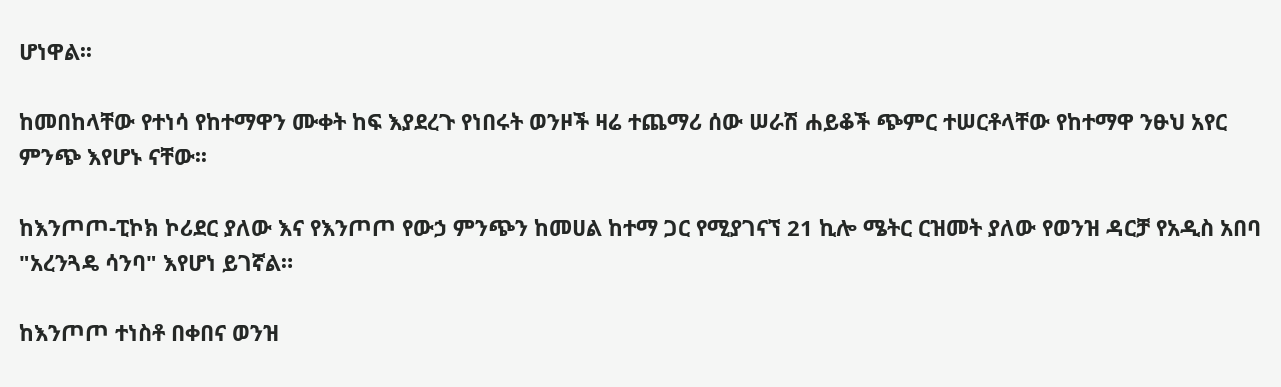ሆነዋል፡፡

ከመበከላቸው የተነሳ የከተማዋን ሙቀት ከፍ እያደረጉ የነበሩት ወንዞች ዛሬ ተጨማሪ ሰው ሠራሽ ሐይቆች ጭምር ተሠርቶላቸው የከተማዋ ንፁህ አየር ምንጭ እየሆኑ ናቸው፡፡

ከእንጦጦ-ፒኮክ ኮሪደር ያለው እና የእንጦጦ የውኃ ምንጭን ከመሀል ከተማ ጋር የሚያገናኘ 21 ኪሎ ሜትር ርዝመት ያለው የወንዝ ዳርቻ የአዲስ አበባ "አረንጓዴ ሳንባ" እየሆነ ይገኛል።

ከእንጦጦ ተነስቶ በቀበና ወንዝ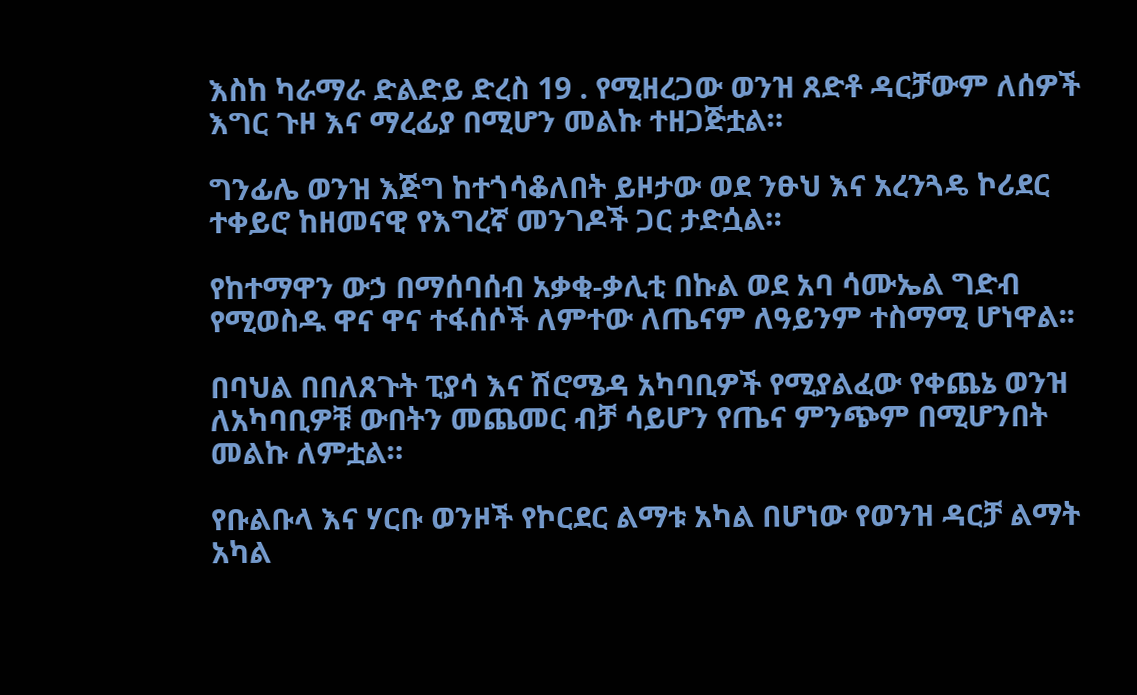እስከ ካራማራ ድልድይ ድረስ 19 . የሚዘረጋው ወንዝ ጸድቶ ዳርቻውም ለሰዎች እግር ጉዞ እና ማረፊያ በሚሆን መልኩ ተዘጋጅቷል።

ግንፊሌ ወንዝ እጅግ ከተጎሳቆለበት ይዞታው ወደ ንፁህ እና አረንጓዴ ኮሪደር ተቀይሮ ከዘመናዊ የእግረኛ መንገዶች ጋር ታድሷል።

የከተማዋን ውኃ በማሰባሰብ አቃቂ-ቃሊቲ በኩል ወደ አባ ሳሙኤል ግድብ የሚወስዱ ዋና ዋና ተፋሰሶች ለምተው ለጤናም ለዓይንም ተስማሚ ሆነዋል፡፡

በባህል በበለጸጉት ፒያሳ እና ሽሮሜዳ አካባቢዎች የሚያልፈው የቀጨኔ ወንዝ ለአካባቢዎቹ ውበትን መጨመር ብቻ ሳይሆን የጤና ምንጭም በሚሆንበት መልኩ ለምቷል።

የቡልቡላ እና ሃርቡ ወንዞች የኮርደር ልማቱ አካል በሆነው የወንዝ ዳርቻ ልማት አካል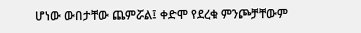ሆነው ውበታቸው ጨምሯል፤ ቀድሞ የደረቁ ምንጮቻቸውም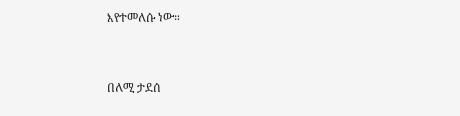እየተመለሱ ነው።



በለሚ ታደሰ